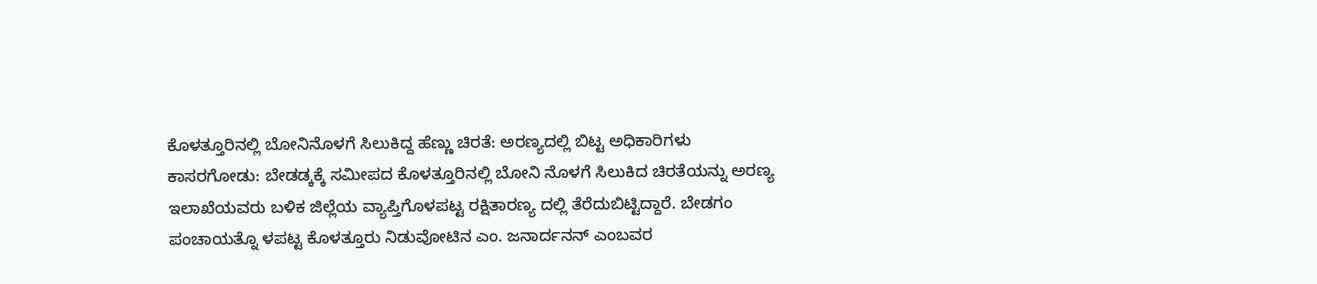ಕೊಳತ್ತೂರಿನಲ್ಲಿ ಬೋನಿನೊಳಗೆ ಸಿಲುಕಿದ್ದ ಹೆಣ್ಣು ಚಿರತೆ: ಅರಣ್ಯದಲ್ಲಿ ಬಿಟ್ಟ ಅಧಿಕಾರಿಗಳು
ಕಾಸರಗೋಡು: ಬೇಡಡ್ಕಕ್ಕೆ ಸಮೀಪದ ಕೊಳತ್ತೂರಿನಲ್ಲಿ ಬೋನಿ ನೊಳಗೆ ಸಿಲುಕಿದ ಚಿರತೆಯನ್ನು ಅರಣ್ಯ ಇಲಾಖೆಯವರು ಬಳಿಕ ಜಿಲ್ಲೆಯ ವ್ಯಾಪ್ತಿಗೊಳಪಟ್ಟ ರಕ್ಷಿತಾರಣ್ಯ ದಲ್ಲಿ ತೆರೆದುಬಿಟ್ಟಿದ್ದಾರೆ. ಬೇಡಗಂ ಪಂಚಾಯತ್ನೊ ಳಪಟ್ಟ ಕೊಳತ್ತೂರು ನಿಡುವೋಟಿನ ಎಂ. ಜನಾರ್ದನನ್ ಎಂಬವರ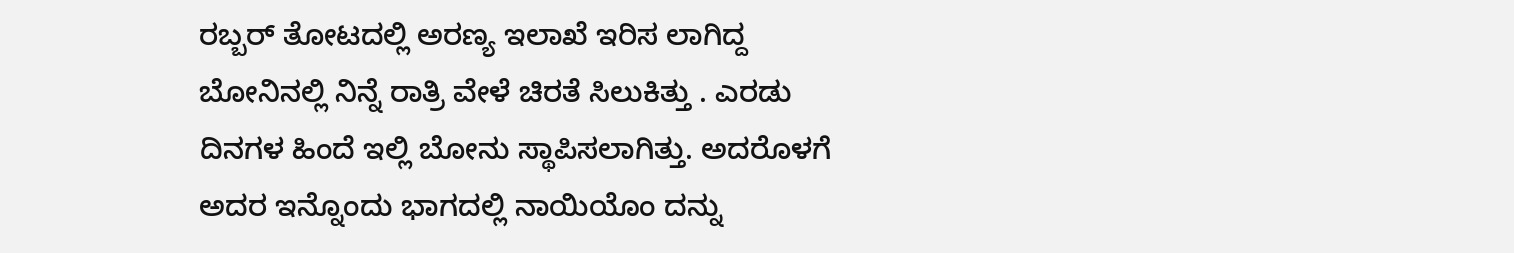ರಬ್ಬರ್ ತೋಟದಲ್ಲಿ ಅರಣ್ಯ ಇಲಾಖೆ ಇರಿಸ ಲಾಗಿದ್ದ ಬೋನಿನಲ್ಲಿ ನಿನ್ನೆ ರಾತ್ರಿ ವೇಳೆ ಚಿರತೆ ಸಿಲುಕಿತ್ತು . ಎರಡು ದಿನಗಳ ಹಿಂದೆ ಇಲ್ಲಿ ಬೋನು ಸ್ಥಾಪಿಸಲಾಗಿತ್ತು. ಅದರೊಳಗೆ ಅದರ ಇನ್ನೊಂದು ಭಾಗದಲ್ಲಿ ನಾಯಿಯೊಂ ದನ್ನು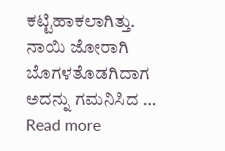ಕಟ್ಟಿಹಾಕಲಾಗಿತ್ತು. ನಾಯಿ ಜೋರಾಗಿ ಬೊಗಳತೊಡಗಿದಾಗ ಅದನ್ನು ಗಮನಿಸಿದ …
Read more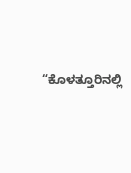“ಕೊಳತ್ತೂರಿನಲ್ಲಿ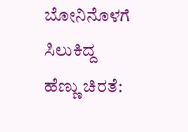ಬೋನಿನೊಳಗೆ ಸಿಲುಕಿದ್ದ ಹೆಣ್ಣು ಚಿರತೆ: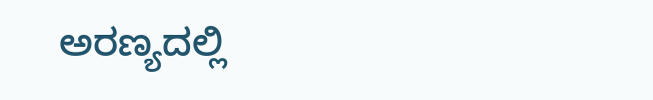ಅರಣ್ಯದಲ್ಲಿ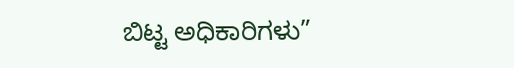ಬಿಟ್ಟ ಅಧಿಕಾರಿಗಳು”